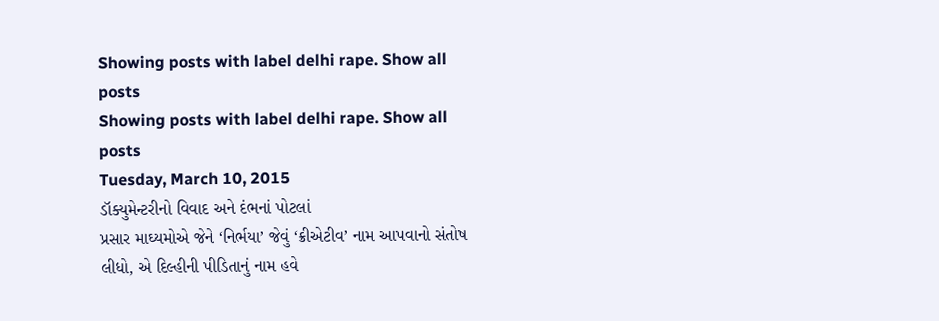Showing posts with label delhi rape. Show all posts
Showing posts with label delhi rape. Show all posts
Tuesday, March 10, 2015
ડૉક્યુમેન્ટરીનો વિવાદ અને દંભનાં પોટલાં
પ્રસાર માઘ્યમોએ જેને ‘નિર્ભયા’ જેવું ‘ક્રીએટીવ’ નામ આપવાનો સંતોષ લીધો, એ દિલ્હીની પીડિતાનું નામ હવે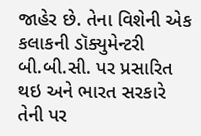જાહેર છે. તેના વિશેની એક કલાકની ડૉક્યુમેન્ટરી બી.બી.સી. પર પ્રસારિત થઇ અને ભારત સરકારે તેની પર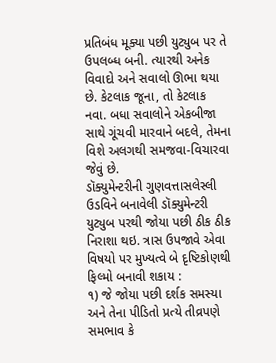પ્રતિબંધ મૂક્યા પછી યુટ્યુબ પર તે ઉપલબ્ધ બની. ત્યારથી અનેક વિવાદો અને સવાલો ઊભા થયા છે. કેટલાક જૂના, તો કેટલાક નવા. બધા સવાલોને એકબીજા સાથે ગૂંચવી મારવાને બદલે, તેમના વિશે અલગથી સમજવા-વિચારવા જેવું છે.
ડૉક્યુમેન્ટરીની ગુણવત્તાસલેસ્લી ઉડવિને બનાવેલી ડૉક્યુમેન્ટરી યુટ્યુબ પરથી જોયા પછી ઠીક ઠીક નિરાશા થઇ. ત્રાસ ઉપજાવે એવા વિષયો પર મુખ્યત્વે બે દૃષ્ટિકોણથી ફિલ્મો બનાવી શકાય :
૧) જે જોયા પછી દર્શક સમસ્યા અને તેના પીડિતો પ્રત્યે તીવ્રપણે સમભાવ કે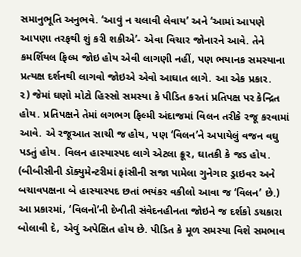સમાનુભૂતિ અનુભવે. ‘આવું ન ચલાવી લેવાય’ અને ‘આમાં આપણે આપણા તરફથી શું કરી શકીએ’- એવા વિચાર જોનારને આવે. તેને કમર્શિયલ ફિલ્મ જોઇ હોય એવી લાગણી નહીં, પણ ભયાનક સમસ્યાના પ્રત્યક્ષ દર્શનથી લાગવો જોઇએ એવો આઘાત લાગે. આ એક પ્રકાર.
૨) જેમાં ઘણો મોટો હિસ્સો સમસ્યા કે પીડિત કરતાં પ્રતિપક્ષ પર કેન્દ્રિત હોય. પ્રતિપક્ષને તેમાં લગભગ ફિલ્મી અંદાજમાં વિલન તરીકે રજૂ કરવામાં આવે. એ રજૂઆત સાચી જ હોય, પણ ‘વિલન’ને અપાયેલું વજન વઘુ પડતું હોય. વિલન હાસ્યાસ્પદ લાગે એટલા ક્રૂર, ઘાતકી કે જડ હોય. (બીબીસીની ડૉક્યુમેન્ટરીમાં ફાંસીની સજા પામેલા ગુનેગાર ડ્રાઇવર અને બચાવપક્ષના બે હાસ્યાસ્પદ છતાં ભયંકર વકીલો આવા જ ‘વિલન’ છે.) આ પ્રકારમાં, ‘વિલનો’ની દેખીતી સંવેદનહીનતા જોઇને જ દર્શકો ડચકારા બોલાવી દે, એવું અપેક્ષિત હોય છે. પીડિત કે મૂળ સમસ્યા વિશે સમભાવ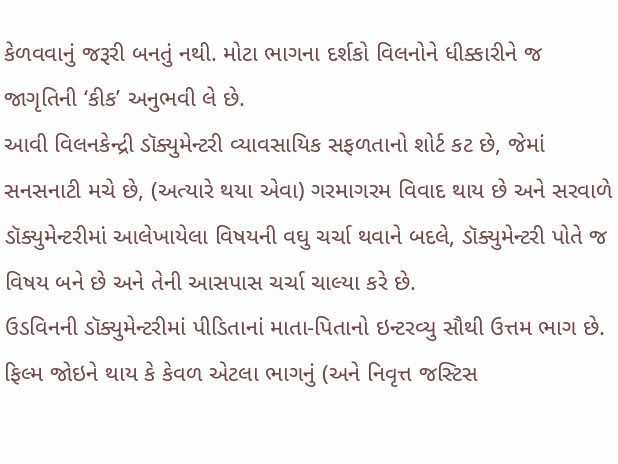કેળવવાનું જરૂરી બનતું નથી. મોટા ભાગના દર્શકો વિલનોને ધીક્કારીને જ જાગૃતિની ‘કીક’ અનુભવી લે છે.
આવી વિલનકેન્દ્રી ડૉક્યુમેન્ટરી વ્યાવસાયિક સફળતાનો શોર્ટ કટ છે, જેમાં સનસનાટી મચે છે, (અત્યારે થયા એવા) ગરમાગરમ વિવાદ થાય છે અને સરવાળે ડૉક્યુમેન્ટરીમાં આલેખાયેલા વિષયની વઘુ ચર્ચા થવાને બદલે, ડૉક્યુમેન્ટરી પોતે જ વિષય બને છે અને તેની આસપાસ ચર્ચા ચાલ્યા કરે છે.
ઉડવિનની ડૉક્યુમેન્ટરીમાં પીડિતાનાં માતા-પિતાનો ઇન્ટરવ્યુ સૌથી ઉત્તમ ભાગ છે. ફિલ્મ જોઇને થાય કે કેવળ એટલા ભાગનું (અને નિવૃત્ત જસ્ટિસ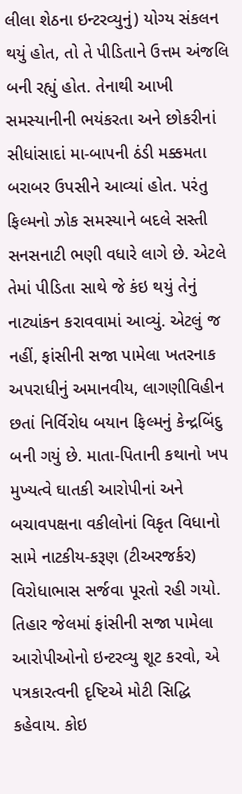લીલા શેઠના ઇન્ટરવ્યુનું) યોગ્ય સંકલન થયું હોત, તો તે પીડિતાને ઉત્તમ અંજલિ બની રહ્યું હોત. તેનાથી આખી સમસ્યાનીની ભયંકરતા અને છોકરીનાં સીધાંસાદાં મા-બાપની ઠંડી મક્કમતા બરાબર ઉપસીને આવ્યાં હોત. પરંતુ ફિલ્મનો ઝોક સમસ્યાને બદલે સસ્તી સનસનાટી ભણી વધારે લાગે છે. એટલે તેમાં પીડિતા સાથે જે કંઇ થયું તેનું નાટ્યાંકન કરાવવામાં આવ્યું. એટલું જ નહીં, ફાંસીની સજા પામેલા ખતરનાક અપરાધીનું અમાનવીય, લાગણીવિહીન છતાં નિર્વિરોધ બયાન ફિલ્મનું કેન્દ્રબિંદુ બની ગયું છે. માતા-પિતાની કથાનો ખપ મુખ્યત્વે ઘાતકી આરોપીનાં અને બચાવપક્ષના વકીલોનાં વિકૃત વિધાનો સામે નાટકીય-કરૂણ (ટીઅરજર્કર) વિરોધાભાસ સર્જવા પૂરતો રહી ગયો.
તિહાર જેલમાં ફાંસીની સજા પામેલા આરોપીઓનો ઇન્ટરવ્યુ શૂટ કરવો, એ પત્રકારત્વની દૃષ્ટિએ મોટી સિદ્ધિ કહેવાય. કોઇ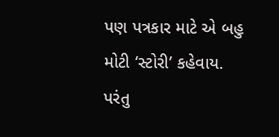પણ પત્રકાર માટે એ બહુ મોટી ‘સ્ટોરી’ કહેવાય. પરંતુ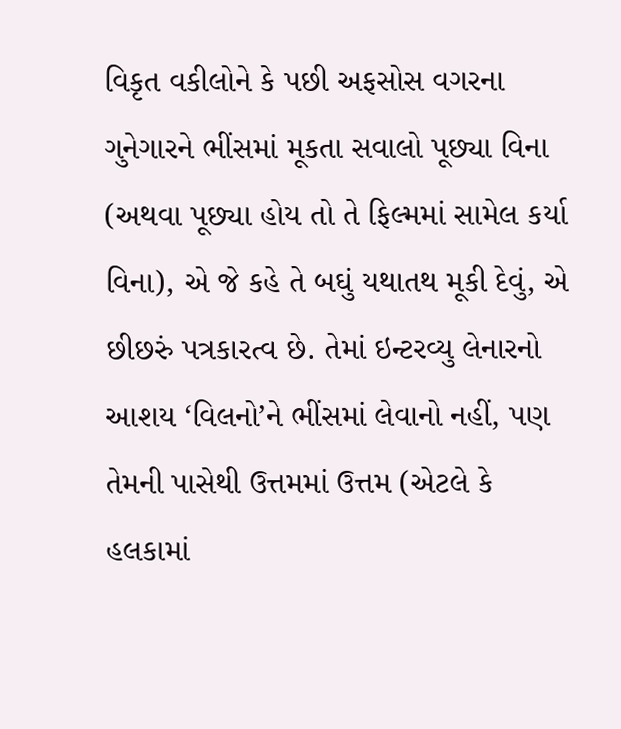વિકૃત વકીલોને કે પછી અફસોસ વગરના ગુનેગારને ભીંસમાં મૂકતા સવાલો પૂછ્યા વિના (અથવા પૂછ્યા હોય તો તે ફિલ્મમાં સામેલ કર્યા વિના), એ જે કહે તે બઘું યથાતથ મૂકી દેવું, એ છીછરું પત્રકારત્વ છે. તેમાં ઇન્ટરવ્યુ લેનારનો આશય ‘વિલનો’ને ભીંસમાં લેવાનો નહીં, પણ તેમની પાસેથી ઉત્તમમાં ઉત્તમ (એટલે કે હલકામાં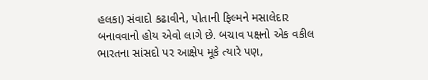હલકા) સંવાદો કઢાવીને, પોતાની ફિલ્મને મસાલેદાર બનાવવાનો હોય એવો લાગે છે. બચાવ પક્ષનો એક વકીલ ભારતના સાંસદો પર આક્ષેપ મૂકે ત્યારે પણ,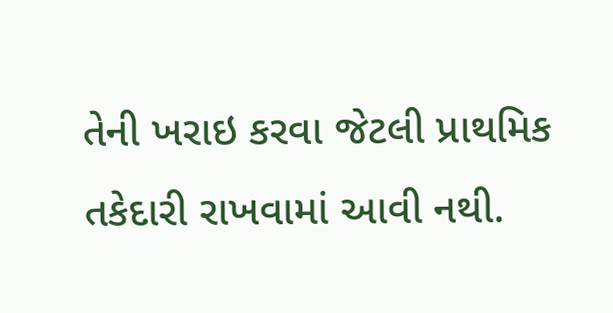તેની ખરાઇ કરવા જેટલી પ્રાથમિક તકેદારી રાખવામાં આવી નથી.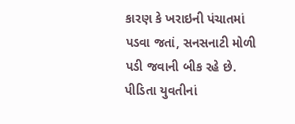કારણ કે ખરાઇની પંચાતમાં પડવા જતાં, સનસનાટી મોળી પડી જવાની બીક રહે છે.
પીડિતા યુવતીનાં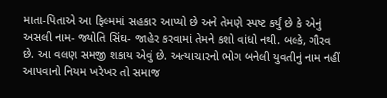માતા-પિતાએ આ ફિલ્મમાં સહકાર આપ્યો છે અને તેમણે સ્પષ્ટ કર્યું છે કે એનું અસલી નામ- જ્યોતિ સિંઘ- જાહેર કરવામાં તેમને કશો વાંધો નથી. બલ્કે, ગૌરવ છે. આ વલણ સમજી શકાય એવું છે. અત્યાચારનો ભોગ બનેલી યુવતીનું નામ નહીં આપવાનો નિયમ ખરેખર તો સમાજ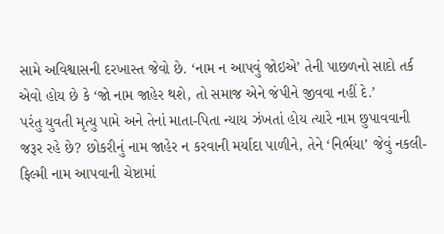સામે અવિશ્વાસની દરખાસ્ત જેવો છે. ‘નામ ન આપવું જોઇએ’ તેની પાછળનો સાદો તર્ક એવો હોય છે કે ‘જો નામ જાહેર થશે, તો સમાજ એને જંપીને જીવવા નહીં દે.’
પરંતુ યુવતી મૃત્યુ પામે અને તેનાં માતા-પિતા ન્યાય ઝંખતાં હોય ત્યારે નામ છુપાવવાની જરૂર રહે છે? છોકરીનું નામ જાહેર ન કરવાની મર્યાદા પાળીને, તેને ‘નિર્ભયા’ જેવું નકલી-ફિલ્મી નામ આપવાની ચેષ્ટામાં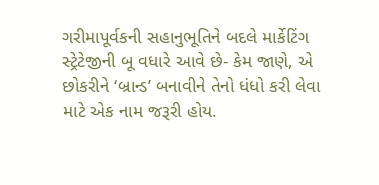ગરીમાપૂર્વકની સહાનુભૂતિને બદલે માર્કેટિંગ સ્ટ્રેટેજીની બૂ વધારે આવે છે- કેમ જાણે, એ છોકરીને ‘બ્રાન્ડ’ બનાવીને તેનો ધંધો કરી લેવા માટે એક નામ જરૂરી હોય.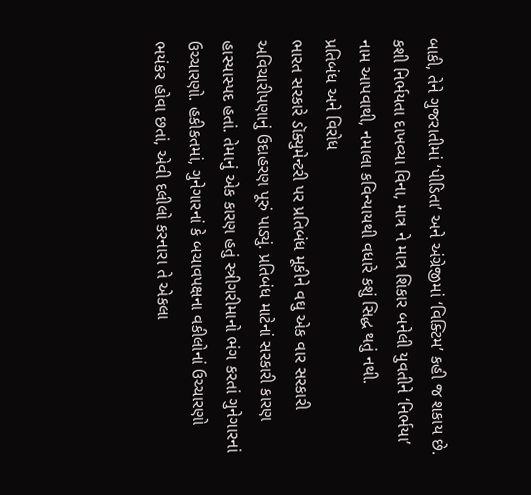બાકી, તેને ગુજરાતીમાં ‘પીડિતા’ અને અંગ્રેજીમાં ‘વિક્ટિમ’ કહી જ શકાય છે. કશી નિર્ભયતા દાખવ્યા વિના, માત્ર ને માત્ર શિકાર બનેલી યુવતીને ‘નિર્ભયા’ નામ આપવાથી, નમાલા કવિન્યાયથી વધારે કશું સિદ્ધ થતું નથી.
પ્રતિબંધ અને વિરોધ
ભારત સરકારે ડૉક્યુમેન્ટરી પર પ્રતિબંધ મૂકીને વઘુ એક વાર સરકારી અવિચારીપણાનું ઉદાહરણ પૂરું પાડ્યું. પ્રતિબંધ માટેનાં સરકારી કારણ હાસ્યાસ્પદ હતાં. તેમાનું એક કારણ હતું સ્ત્રીગરીમાનો ભંગ કરતાં ગુનેગારનાં ઉચ્ચારણો. હકીકતમાં, ગુનેગારનાં કે બચાવપક્ષના વકીલોનાં ઉચ્ચારણો ભયંકર હોવા છતાં, એવી દલીલો કરનારા તે એકલા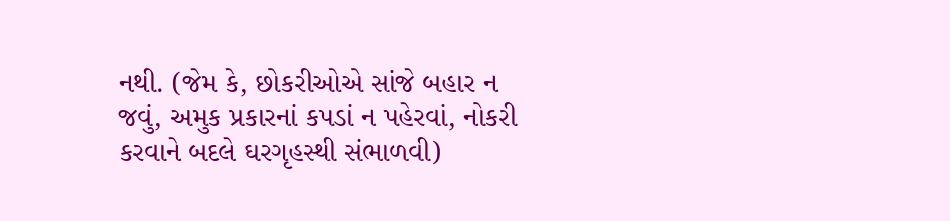નથી. (જેમ કે, છોકરીઓએ સાંજે બહાર ન જવું, અમુક પ્રકારનાં કપડાં ન પહેરવાં, નોકરી કરવાને બદલે ઘરગૃહસ્થી સંભાળવી)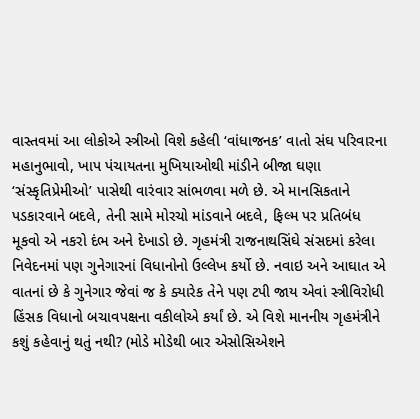વાસ્તવમાં આ લોકોએ સ્ત્રીઓ વિશે કહેલી ‘વાંધાજનક’ વાતો સંઘ પરિવારના મહાનુભાવો, ખાપ પંચાયતના મુખિયાઓથી માંડીને બીજા ઘણા ‘સંસ્કૃતિપ્રેમીઓ’ પાસેથી વારંવાર સાંભળવા મળે છે. એ માનસિકતાને પડકારવાને બદલે, તેની સામે મોરચો માંડવાને બદલે, ફિલ્મ પર પ્રતિબંધ મૂકવો એ નકરો દંભ અને દેખાડો છે. ગૃહમંત્રી રાજનાથસિંઘે સંસદમાં કરેલા નિવેદનમાં પણ ગુનેગારનાં વિધાનોનો ઉલ્લેખ કર્યો છે. નવાઇ અને આઘાત એ વાતનાં છે કે ગુનેગાર જેવાં જ કે ક્યારેક તેને પણ ટપી જાય એવાં સ્ત્રીવિરોધી હિંસક વિધાનો બચાવપક્ષના વકીલોએ કર્યાં છે. એ વિશે માનનીય ગૃહમંત્રીને કશું કહેવાનું થતું નથી? (મોડે મોડેથી બાર એસોસિએશને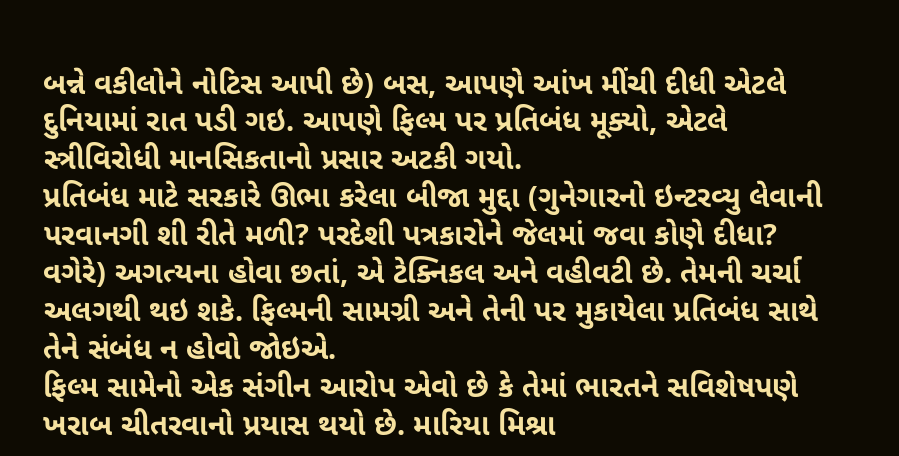બન્ને વકીલોને નોટિસ આપી છે) બસ, આપણે આંખ મીંચી દીધી એટલે દુનિયામાં રાત પડી ગઇ. આપણે ફિલ્મ પર પ્રતિબંધ મૂક્યો, એટલે સ્ત્રીવિરોધી માનસિકતાનો પ્રસાર અટકી ગયો.
પ્રતિબંધ માટે સરકારે ઊભા કરેલા બીજા મુદ્દા (ગુનેગારનો ઇન્ટરવ્યુ લેવાની પરવાનગી શી રીતે મળી? પરદેશી પત્રકારોને જેલમાં જવા કોણે દીધા? વગેરે) અગત્યના હોવા છતાં, એ ટેક્નિકલ અને વહીવટી છે. તેમની ચર્ચા અલગથી થઇ શકે. ફિલ્મની સામગ્રી અને તેની પર મુકાયેલા પ્રતિબંધ સાથે તેને સંબંધ ન હોવો જોઇએ.
ફિલ્મ સામેનો એક સંગીન આરોપ એવો છે કે તેમાં ભારતને સવિશેષપણે ખરાબ ચીતરવાનો પ્રયાસ થયો છે. મારિયા મિશ્રા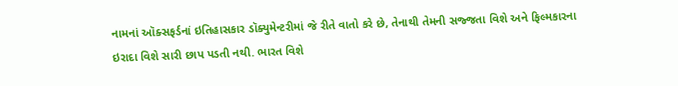નામનાં ઑક્સફર્ડનાં ઇતિહાસકાર ડૉક્યુમેન્ટરીમાં જે રીતે વાતો કરે છે, તેનાથી તેમની સજ્જતા વિશે અને ફિલ્મકારના ઇરાદા વિશે સારી છાપ પડતી નથી. ભારત વિશે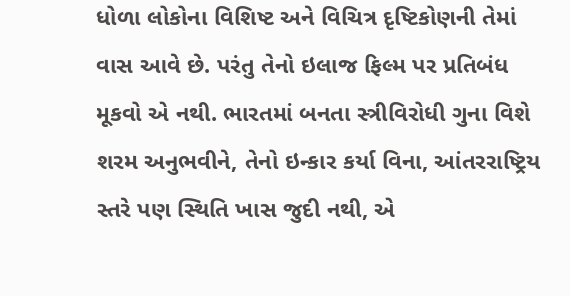ધોળા લોકોના વિશિષ્ટ અને વિચિત્ર દૃષ્ટિકોણની તેમાં વાસ આવે છે. પરંતુ તેનો ઇલાજ ફિલ્મ પર પ્રતિબંધ મૂકવો એ નથી. ભારતમાં બનતા સ્ત્રીવિરોધી ગુના વિશે શરમ અનુભવીને, તેનો ઇન્કાર કર્યા વિના, આંતરરાષ્ટ્રિય સ્તરે પણ સ્થિતિ ખાસ જુદી નથી, એ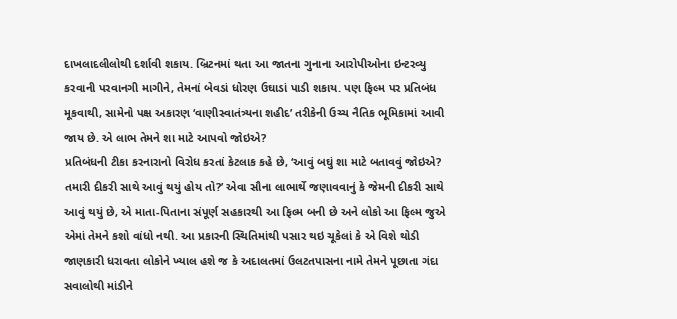દાખલાદલીલોથી દર્શાવી શકાય. બ્રિટનમાં થતા આ જાતના ગુનાના આરોપીઓના ઇન્ટરવ્યુ કરવાની પરવાનગી માગીને, તેમનાં બેવડાં ધોરણ ઉઘાડાં પાડી શકાય. પણ ફિલ્મ પર પ્રતિબંધ મૂકવાથી, સામેનો પક્ષ અકારણ ‘વાણીસ્વાતંત્ર્યના શહીદ’ તરીકેની ઉચ્ચ નૈતિક ભૂમિકામાં આવી જાય છે. એ લાભ તેમને શા માટે આપવો જોઇએ?
પ્રતિબંધની ટીકા કરનારાનો વિરોધ કરતાં કેટલાક કહે છે, ‘આવું બઘું શા માટે બતાવવું જોઇએ? તમારી દીકરી સાથે આવું થયું હોય તો?’ એવા સૌના લાભાર્થે જણાવવાનું કે જેમની દીકરી સાથે આવું થયું છે, એ માતા-પિતાના સંપૂર્ણ સહકારથી આ ફિલ્મ બની છે અને લોકો આ ફિલ્મ જુએ એમાં તેમને કશો વાંધો નથી. આ પ્રકારની સ્થિતિમાંથી પસાર થઇ ચૂકેલાં કે એ વિશે થોડી જાણકારી ધરાવતા લોકોને ખ્યાલ હશે જ કે અદાલતમાં ઉલટતપાસના નામે તેમને પૂછાતા ગંદા સવાલોથી માંડીને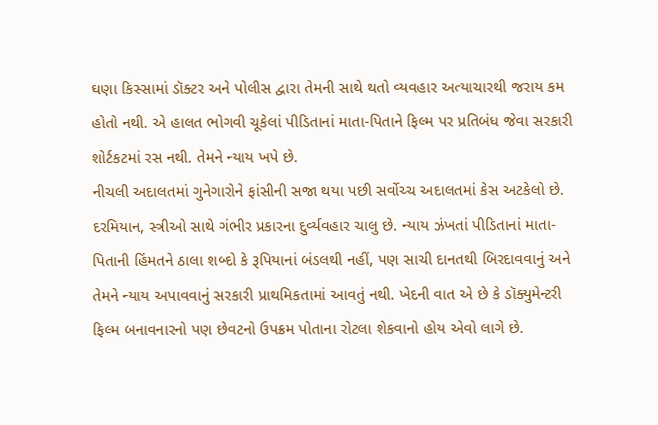ઘણા કિસ્સામાં ડૉક્ટર અને પોલીસ દ્વારા તેમની સાથે થતો વ્યવહાર અત્યાચારથી જરાય કમ હોતો નથી. એ હાલત ભોગવી ચૂકેલાં પીડિતાનાં માતા-પિતાને ફિલ્મ પર પ્રતિબંધ જેવા સરકારી શોર્ટકટમાં રસ નથી. તેમને ન્યાય ખપે છે.
નીચલી અદાલતમાં ગુનેગારોને ફાંસીની સજા થયા પછી સર્વોચ્ચ અદાલતમાં કેસ અટકેલો છે. દરમિયાન, સ્ત્રીઓ સાથે ગંભીર પ્રકારના દુર્વ્યવહાર ચાલુ છે. ન્યાય ઝંખતાં પીડિતાનાં માતા-પિતાની હિંમતને ઠાલા શબ્દો કે રૂપિયાનાં બંડલથી નહીં, પણ સાચી દાનતથી બિરદાવવાનું અને તેમને ન્યાય અપાવવાનું સરકારી પ્રાથમિકતામાં આવતું નથી. ખેદની વાત એ છે કે ડૉક્યુમેન્ટરી ફિલ્મ બનાવનારનો પણ છેવટનો ઉપક્રમ પોતાના રોટલા શેકવાનો હોય એવો લાગે છે.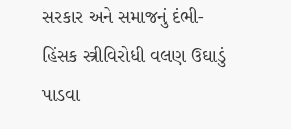સરકાર અને સમાજનું દંભી- હિંસક સ્ત્રીવિરોધી વલણ ઉઘાડું પાડવા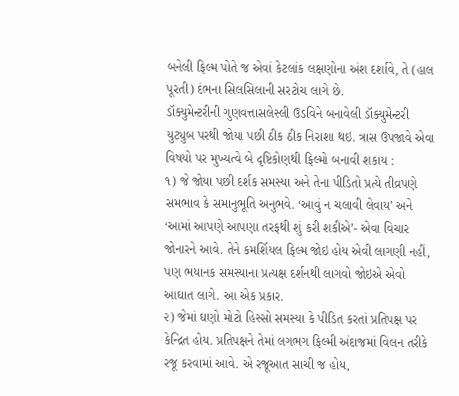બનેલી ફિલ્મ પોતે જ એવાં કેટલાંક લક્ષણોના અંશ દર્શાવે, તે (હાલ પૂરતી) દંભના સિલસિલાની સરટોચ લાગે છે.
ડૉક્યુમેન્ટરીની ગુણવત્તાસલેસ્લી ઉડવિને બનાવેલી ડૉક્યુમેન્ટરી યુટ્યુબ પરથી જોયા પછી ઠીક ઠીક નિરાશા થઇ. ત્રાસ ઉપજાવે એવા વિષયો પર મુખ્યત્વે બે દૃષ્ટિકોણથી ફિલ્મો બનાવી શકાય :
૧) જે જોયા પછી દર્શક સમસ્યા અને તેના પીડિતો પ્રત્યે તીવ્રપણે સમભાવ કે સમાનુભૂતિ અનુભવે. ‘આવું ન ચલાવી લેવાય’ અને ‘આમાં આપણે આપણા તરફથી શું કરી શકીએ’- એવા વિચાર જોનારને આવે. તેને કમર્શિયલ ફિલ્મ જોઇ હોય એવી લાગણી નહીં, પણ ભયાનક સમસ્યાના પ્રત્યક્ષ દર્શનથી લાગવો જોઇએ એવો આઘાત લાગે. આ એક પ્રકાર.
૨) જેમાં ઘણો મોટો હિસ્સો સમસ્યા કે પીડિત કરતાં પ્રતિપક્ષ પર કેન્દ્રિત હોય. પ્રતિપક્ષને તેમાં લગભગ ફિલ્મી અંદાજમાં વિલન તરીકે રજૂ કરવામાં આવે. એ રજૂઆત સાચી જ હોય,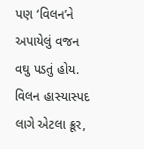પણ ‘વિલન’ને અપાયેલું વજન વઘુ પડતું હોય. વિલન હાસ્યાસ્પદ લાગે એટલા ક્રૂર,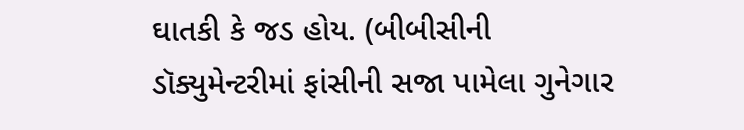ઘાતકી કે જડ હોય. (બીબીસીની ડૉક્યુમેન્ટરીમાં ફાંસીની સજા પામેલા ગુનેગાર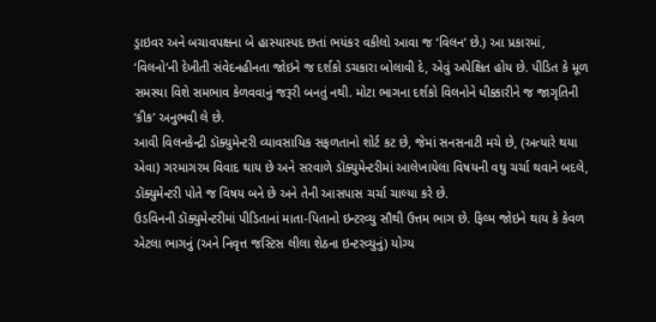ડ્રાઇવર અને બચાવપક્ષના બે હાસ્યાસ્પદ છતાં ભયંકર વકીલો આવા જ ‘વિલન’ છે.) આ પ્રકારમાં, ‘વિલનો’ની દેખીતી સંવેદનહીનતા જોઇને જ દર્શકો ડચકારા બોલાવી દે, એવું અપેક્ષિત હોય છે. પીડિત કે મૂળ સમસ્યા વિશે સમભાવ કેળવવાનું જરૂરી બનતું નથી. મોટા ભાગના દર્શકો વિલનોને ધીક્કારીને જ જાગૃતિની ‘કીક’ અનુભવી લે છે.
આવી વિલનકેન્દ્રી ડૉક્યુમેન્ટરી વ્યાવસાયિક સફળતાનો શોર્ટ કટ છે, જેમાં સનસનાટી મચે છે, (અત્યારે થયા એવા) ગરમાગરમ વિવાદ થાય છે અને સરવાળે ડૉક્યુમેન્ટરીમાં આલેખાયેલા વિષયની વઘુ ચર્ચા થવાને બદલે, ડૉક્યુમેન્ટરી પોતે જ વિષય બને છે અને તેની આસપાસ ચર્ચા ચાલ્યા કરે છે.
ઉડવિનની ડૉક્યુમેન્ટરીમાં પીડિતાનાં માતા-પિતાનો ઇન્ટરવ્યુ સૌથી ઉત્તમ ભાગ છે. ફિલ્મ જોઇને થાય કે કેવળ એટલા ભાગનું (અને નિવૃત્ત જસ્ટિસ લીલા શેઠના ઇન્ટરવ્યુનું) યોગ્ય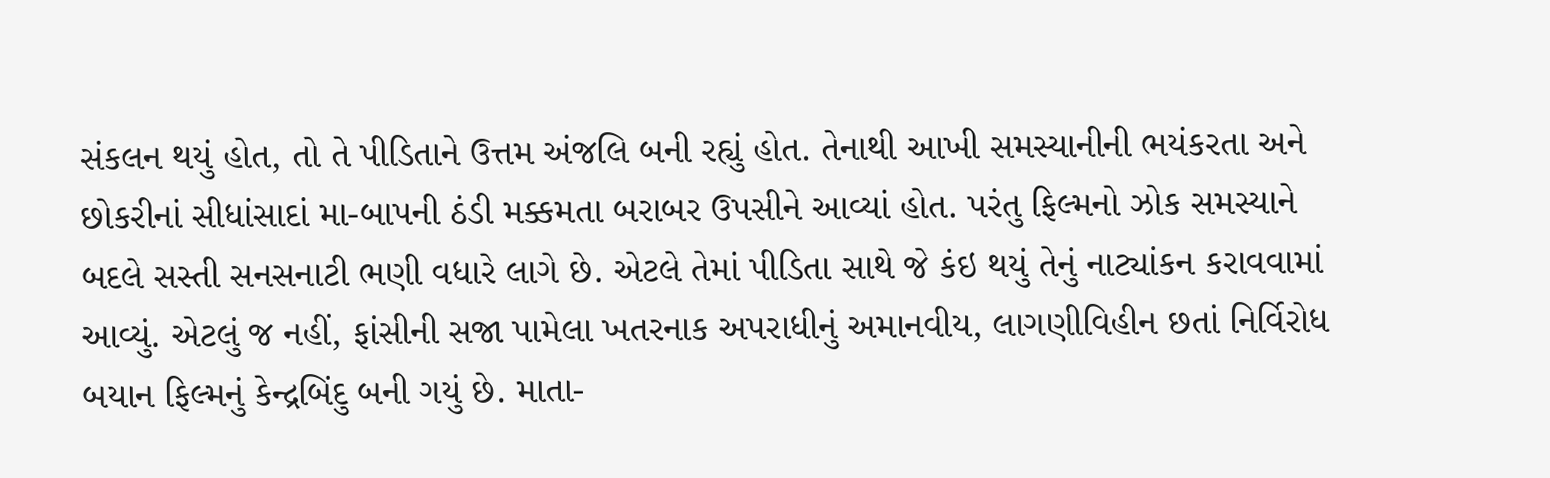સંકલન થયું હોત, તો તે પીડિતાને ઉત્તમ અંજલિ બની રહ્યું હોત. તેનાથી આખી સમસ્યાનીની ભયંકરતા અને છોકરીનાં સીધાંસાદાં મા-બાપની ઠંડી મક્કમતા બરાબર ઉપસીને આવ્યાં હોત. પરંતુ ફિલ્મનો ઝોક સમસ્યાને બદલે સસ્તી સનસનાટી ભણી વધારે લાગે છે. એટલે તેમાં પીડિતા સાથે જે કંઇ થયું તેનું નાટ્યાંકન કરાવવામાં આવ્યું. એટલું જ નહીં, ફાંસીની સજા પામેલા ખતરનાક અપરાધીનું અમાનવીય, લાગણીવિહીન છતાં નિર્વિરોધ બયાન ફિલ્મનું કેન્દ્રબિંદુ બની ગયું છે. માતા-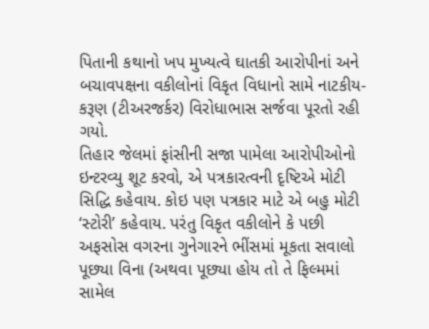પિતાની કથાનો ખપ મુખ્યત્વે ઘાતકી આરોપીનાં અને બચાવપક્ષના વકીલોનાં વિકૃત વિધાનો સામે નાટકીય-કરૂણ (ટીઅરજર્કર) વિરોધાભાસ સર્જવા પૂરતો રહી ગયો.
તિહાર જેલમાં ફાંસીની સજા પામેલા આરોપીઓનો ઇન્ટરવ્યુ શૂટ કરવો, એ પત્રકારત્વની દૃષ્ટિએ મોટી સિદ્ધિ કહેવાય. કોઇ પણ પત્રકાર માટે એ બહુ મોટી ‘સ્ટોરી’ કહેવાય. પરંતુ વિકૃત વકીલોને કે પછી અફસોસ વગરના ગુનેગારને ભીંસમાં મૂકતા સવાલો પૂછ્યા વિના (અથવા પૂછ્યા હોય તો તે ફિલ્મમાં સામેલ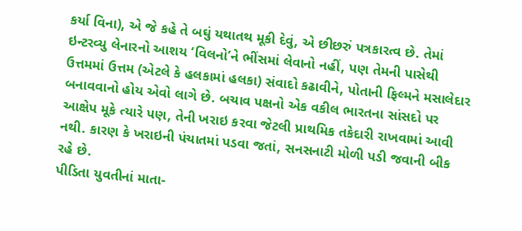કર્યા વિના), એ જે કહે તે બઘું યથાતથ મૂકી દેવું, એ છીછરું પત્રકારત્વ છે. તેમાં ઇન્ટરવ્યુ લેનારનો આશય ‘વિલનો’ને ભીંસમાં લેવાનો નહીં, પણ તેમની પાસેથી ઉત્તમમાં ઉત્તમ (એટલે કે હલકામાં હલકા) સંવાદો કઢાવીને, પોતાની ફિલ્મને મસાલેદાર બનાવવાનો હોય એવો લાગે છે. બચાવ પક્ષનો એક વકીલ ભારતના સાંસદો પર આક્ષેપ મૂકે ત્યારે પણ, તેની ખરાઇ કરવા જેટલી પ્રાથમિક તકેદારી રાખવામાં આવી નથી. કારણ કે ખરાઇની પંચાતમાં પડવા જતાં, સનસનાટી મોળી પડી જવાની બીક રહે છે.
પીડિતા યુવતીનાં માતા-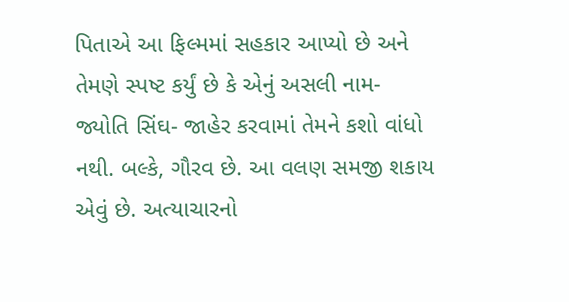પિતાએ આ ફિલ્મમાં સહકાર આપ્યો છે અને તેમણે સ્પષ્ટ કર્યું છે કે એનું અસલી નામ- જ્યોતિ સિંઘ- જાહેર કરવામાં તેમને કશો વાંધો નથી. બલ્કે, ગૌરવ છે. આ વલણ સમજી શકાય એવું છે. અત્યાચારનો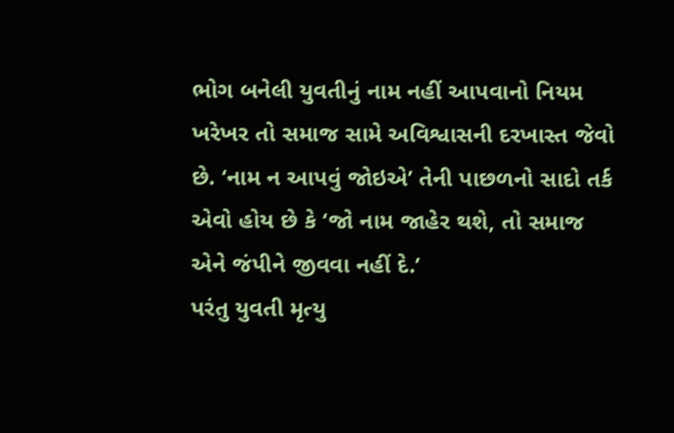ભોગ બનેલી યુવતીનું નામ નહીં આપવાનો નિયમ ખરેખર તો સમાજ સામે અવિશ્વાસની દરખાસ્ત જેવો છે. ‘નામ ન આપવું જોઇએ’ તેની પાછળનો સાદો તર્ક એવો હોય છે કે ‘જો નામ જાહેર થશે, તો સમાજ એને જંપીને જીવવા નહીં દે.’
પરંતુ યુવતી મૃત્યુ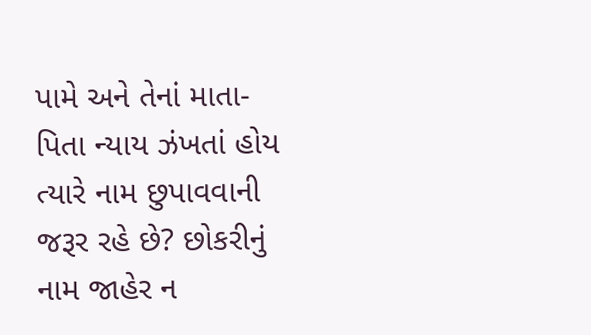પામે અને તેનાં માતા-પિતા ન્યાય ઝંખતાં હોય ત્યારે નામ છુપાવવાની જરૂર રહે છે? છોકરીનું નામ જાહેર ન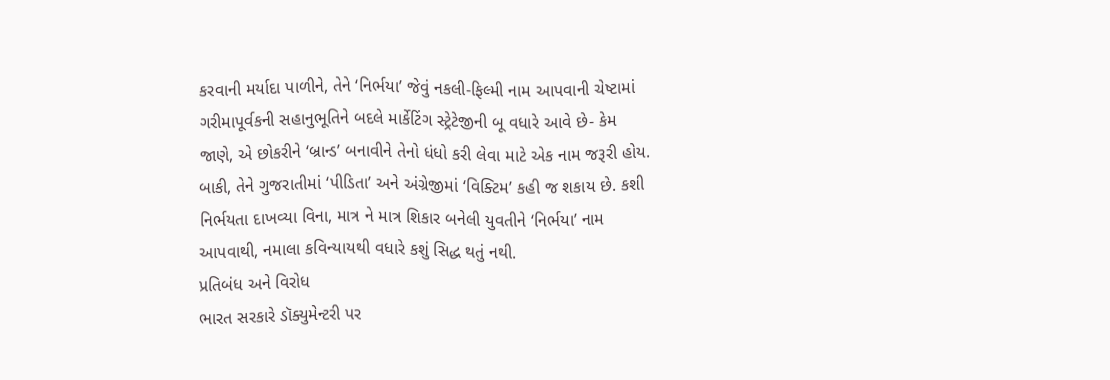કરવાની મર્યાદા પાળીને, તેને ‘નિર્ભયા’ જેવું નકલી-ફિલ્મી નામ આપવાની ચેષ્ટામાં ગરીમાપૂર્વકની સહાનુભૂતિને બદલે માર્કેટિંગ સ્ટ્રેટેજીની બૂ વધારે આવે છે- કેમ જાણે, એ છોકરીને ‘બ્રાન્ડ’ બનાવીને તેનો ધંધો કરી લેવા માટે એક નામ જરૂરી હોય. બાકી, તેને ગુજરાતીમાં ‘પીડિતા’ અને અંગ્રેજીમાં ‘વિક્ટિમ’ કહી જ શકાય છે. કશી નિર્ભયતા દાખવ્યા વિના, માત્ર ને માત્ર શિકાર બનેલી યુવતીને ‘નિર્ભયા’ નામ આપવાથી, નમાલા કવિન્યાયથી વધારે કશું સિદ્ધ થતું નથી.
પ્રતિબંધ અને વિરોધ
ભારત સરકારે ડૉક્યુમેન્ટરી પર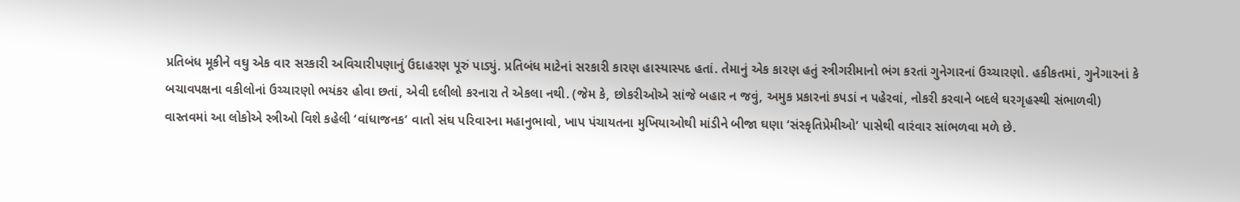પ્રતિબંધ મૂકીને વઘુ એક વાર સરકારી અવિચારીપણાનું ઉદાહરણ પૂરું પાડ્યું. પ્રતિબંધ માટેનાં સરકારી કારણ હાસ્યાસ્પદ હતાં. તેમાનું એક કારણ હતું સ્ત્રીગરીમાનો ભંગ કરતાં ગુનેગારનાં ઉચ્ચારણો. હકીકતમાં, ગુનેગારનાં કે બચાવપક્ષના વકીલોનાં ઉચ્ચારણો ભયંકર હોવા છતાં, એવી દલીલો કરનારા તે એકલા નથી. (જેમ કે, છોકરીઓએ સાંજે બહાર ન જવું, અમુક પ્રકારનાં કપડાં ન પહેરવાં, નોકરી કરવાને બદલે ઘરગૃહસ્થી સંભાળવી)
વાસ્તવમાં આ લોકોએ સ્ત્રીઓ વિશે કહેલી ‘વાંધાજનક’ વાતો સંઘ પરિવારના મહાનુભાવો, ખાપ પંચાયતના મુખિયાઓથી માંડીને બીજા ઘણા ‘સંસ્કૃતિપ્રેમીઓ’ પાસેથી વારંવાર સાંભળવા મળે છે.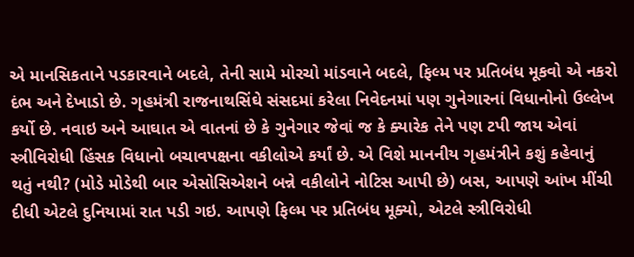એ માનસિકતાને પડકારવાને બદલે, તેની સામે મોરચો માંડવાને બદલે, ફિલ્મ પર પ્રતિબંધ મૂકવો એ નકરો દંભ અને દેખાડો છે. ગૃહમંત્રી રાજનાથસિંઘે સંસદમાં કરેલા નિવેદનમાં પણ ગુનેગારનાં વિધાનોનો ઉલ્લેખ કર્યો છે. નવાઇ અને આઘાત એ વાતનાં છે કે ગુનેગાર જેવાં જ કે ક્યારેક તેને પણ ટપી જાય એવાં સ્ત્રીવિરોધી હિંસક વિધાનો બચાવપક્ષના વકીલોએ કર્યાં છે. એ વિશે માનનીય ગૃહમંત્રીને કશું કહેવાનું થતું નથી? (મોડે મોડેથી બાર એસોસિએશને બન્ને વકીલોને નોટિસ આપી છે) બસ, આપણે આંખ મીંચી દીધી એટલે દુનિયામાં રાત પડી ગઇ. આપણે ફિલ્મ પર પ્રતિબંધ મૂક્યો, એટલે સ્ત્રીવિરોધી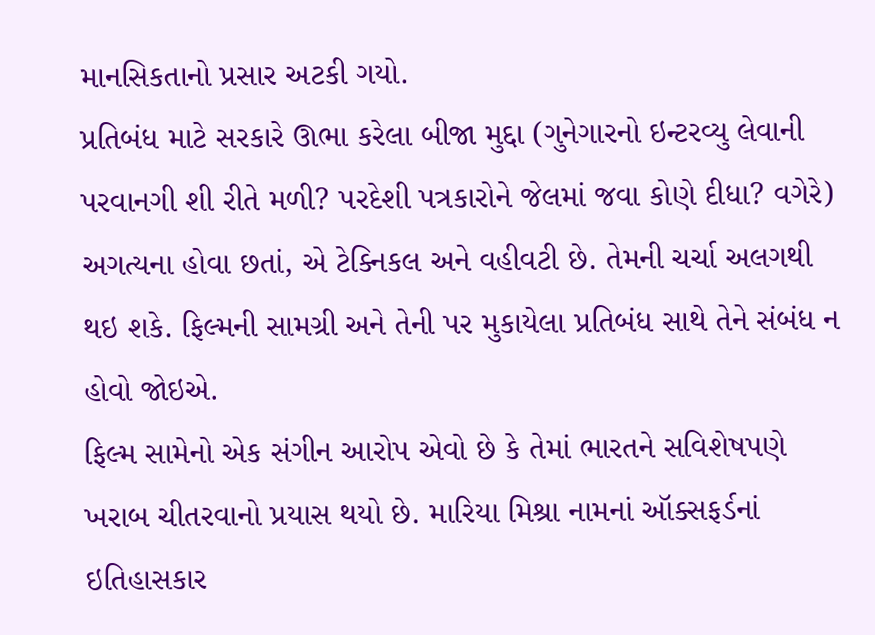માનસિકતાનો પ્રસાર અટકી ગયો.
પ્રતિબંધ માટે સરકારે ઊભા કરેલા બીજા મુદ્દા (ગુનેગારનો ઇન્ટરવ્યુ લેવાની પરવાનગી શી રીતે મળી? પરદેશી પત્રકારોને જેલમાં જવા કોણે દીધા? વગેરે) અગત્યના હોવા છતાં, એ ટેક્નિકલ અને વહીવટી છે. તેમની ચર્ચા અલગથી થઇ શકે. ફિલ્મની સામગ્રી અને તેની પર મુકાયેલા પ્રતિબંધ સાથે તેને સંબંધ ન હોવો જોઇએ.
ફિલ્મ સામેનો એક સંગીન આરોપ એવો છે કે તેમાં ભારતને સવિશેષપણે ખરાબ ચીતરવાનો પ્રયાસ થયો છે. મારિયા મિશ્રા નામનાં ઑક્સફર્ડનાં ઇતિહાસકાર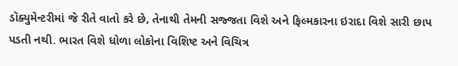ડૉક્યુમેન્ટરીમાં જે રીતે વાતો કરે છે, તેનાથી તેમની સજ્જતા વિશે અને ફિલ્મકારના ઇરાદા વિશે સારી છાપ પડતી નથી. ભારત વિશે ધોળા લોકોના વિશિષ્ટ અને વિચિત્ર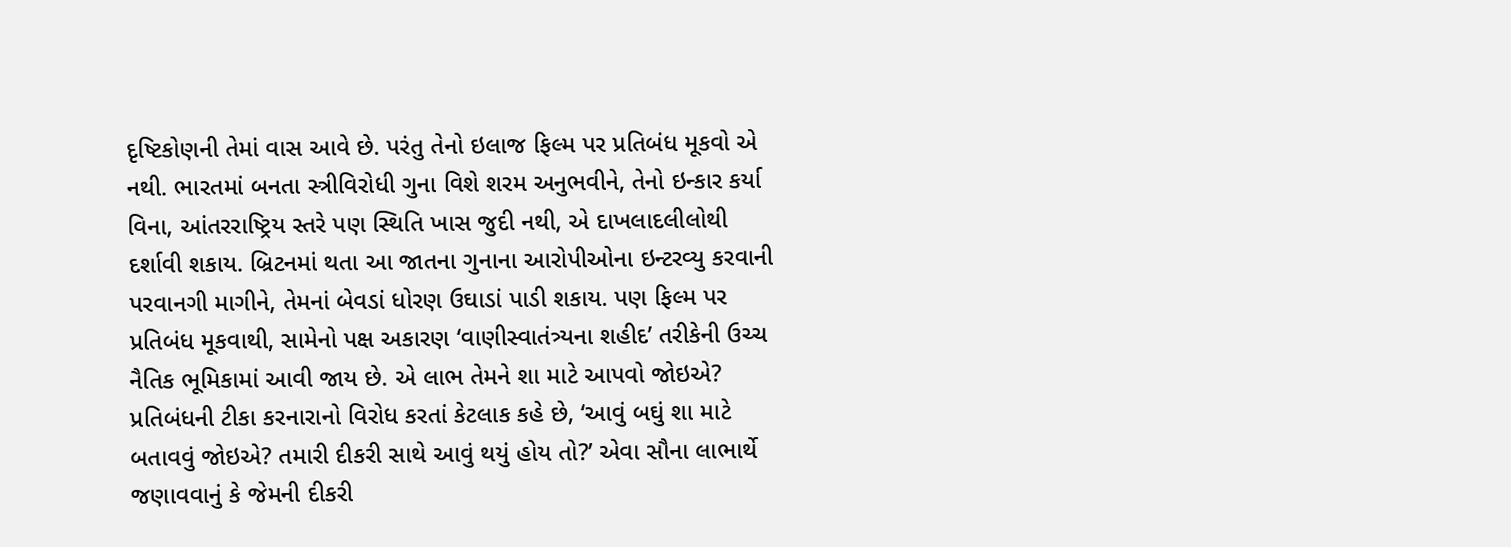દૃષ્ટિકોણની તેમાં વાસ આવે છે. પરંતુ તેનો ઇલાજ ફિલ્મ પર પ્રતિબંધ મૂકવો એ નથી. ભારતમાં બનતા સ્ત્રીવિરોધી ગુના વિશે શરમ અનુભવીને, તેનો ઇન્કાર કર્યા વિના, આંતરરાષ્ટ્રિય સ્તરે પણ સ્થિતિ ખાસ જુદી નથી, એ દાખલાદલીલોથી દર્શાવી શકાય. બ્રિટનમાં થતા આ જાતના ગુનાના આરોપીઓના ઇન્ટરવ્યુ કરવાની પરવાનગી માગીને, તેમનાં બેવડાં ધોરણ ઉઘાડાં પાડી શકાય. પણ ફિલ્મ પર પ્રતિબંધ મૂકવાથી, સામેનો પક્ષ અકારણ ‘વાણીસ્વાતંત્ર્યના શહીદ’ તરીકેની ઉચ્ચ નૈતિક ભૂમિકામાં આવી જાય છે. એ લાભ તેમને શા માટે આપવો જોઇએ?
પ્રતિબંધની ટીકા કરનારાનો વિરોધ કરતાં કેટલાક કહે છે, ‘આવું બઘું શા માટે બતાવવું જોઇએ? તમારી દીકરી સાથે આવું થયું હોય તો?’ એવા સૌના લાભાર્થે જણાવવાનું કે જેમની દીકરી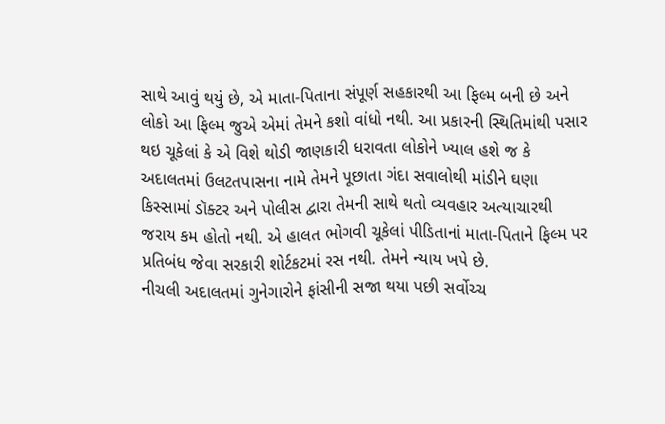સાથે આવું થયું છે, એ માતા-પિતાના સંપૂર્ણ સહકારથી આ ફિલ્મ બની છે અને લોકો આ ફિલ્મ જુએ એમાં તેમને કશો વાંધો નથી. આ પ્રકારની સ્થિતિમાંથી પસાર થઇ ચૂકેલાં કે એ વિશે થોડી જાણકારી ધરાવતા લોકોને ખ્યાલ હશે જ કે અદાલતમાં ઉલટતપાસના નામે તેમને પૂછાતા ગંદા સવાલોથી માંડીને ઘણા કિસ્સામાં ડૉક્ટર અને પોલીસ દ્વારા તેમની સાથે થતો વ્યવહાર અત્યાચારથી જરાય કમ હોતો નથી. એ હાલત ભોગવી ચૂકેલાં પીડિતાનાં માતા-પિતાને ફિલ્મ પર પ્રતિબંધ જેવા સરકારી શોર્ટકટમાં રસ નથી. તેમને ન્યાય ખપે છે.
નીચલી અદાલતમાં ગુનેગારોને ફાંસીની સજા થયા પછી સર્વોચ્ચ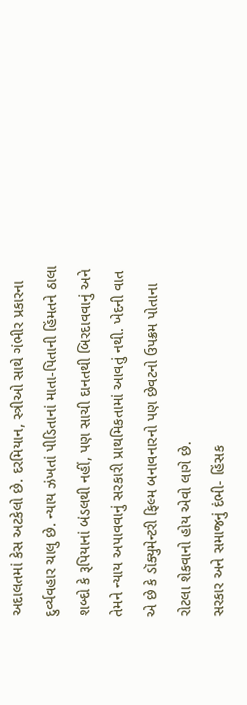અદાલતમાં કેસ અટકેલો છે. દરમિયાન, સ્ત્રીઓ સાથે ગંભીર પ્રકારના દુર્વ્યવહાર ચાલુ છે. ન્યાય ઝંખતાં પીડિતાનાં માતા-પિતાની હિંમતને ઠાલા શબ્દો કે રૂપિયાનાં બંડલથી નહીં, પણ સાચી દાનતથી બિરદાવવાનું અને તેમને ન્યાય અપાવવાનું સરકારી પ્રાથમિકતામાં આવતું નથી. ખેદની વાત એ છે કે ડૉક્યુમેન્ટરી ફિલ્મ બનાવનારનો પણ છેવટનો ઉપક્રમ પોતાના રોટલા શેકવાનો હોય એવો લાગે છે.
સરકાર અને સમાજનું દંભી- હિંસક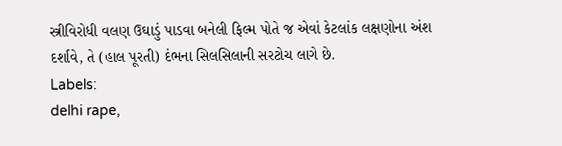સ્ત્રીવિરોધી વલણ ઉઘાડું પાડવા બનેલી ફિલ્મ પોતે જ એવાં કેટલાંક લક્ષણોના અંશ દર્શાવે, તે (હાલ પૂરતી) દંભના સિલસિલાની સરટોચ લાગે છે.
Labels:
delhi rape,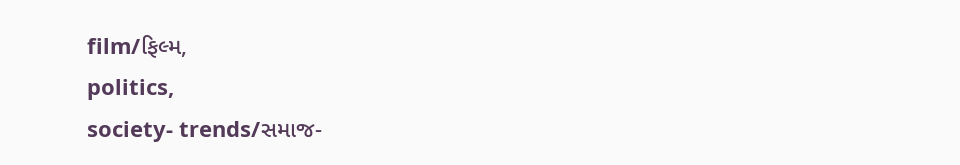film/ફિલ્મ,
politics,
society- trends/સમાજ-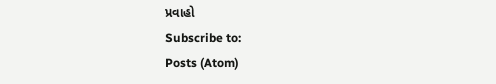પ્રવાહો
Subscribe to:
Posts (Atom)